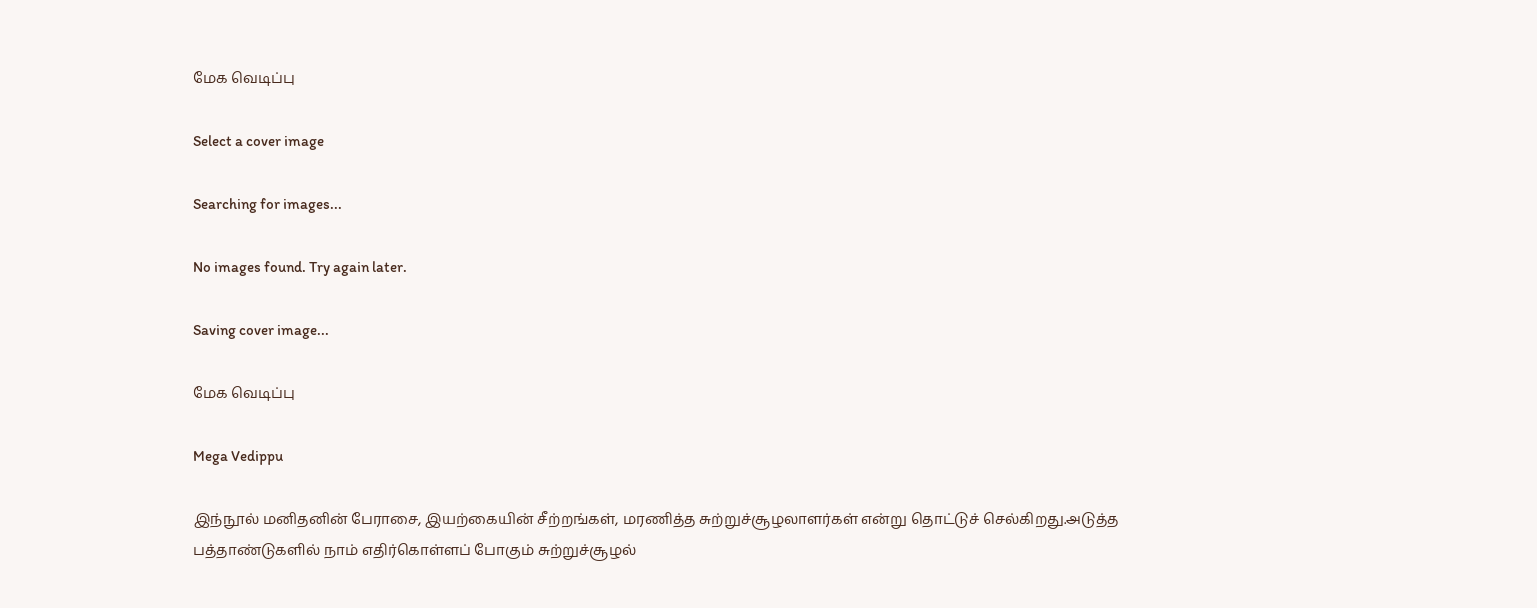மேக வெடிப்பு

Select a cover image

Searching for images...

No images found. Try again later.

Saving cover image...

மேக வெடிப்பு

Mega Vedippu

இந்நூல் மனிதனின் பேராசை, இயற்கையின் சீற்றங்கள், மரணித்த சுற்றுச்சூழலாளர்கள் என்று தொட்டுச் செல்கிறது.அடுத்த பத்தாண்டுகளில் நாம் எதிர்கொள்ளப் போகும் சுற்றுச்சூழல்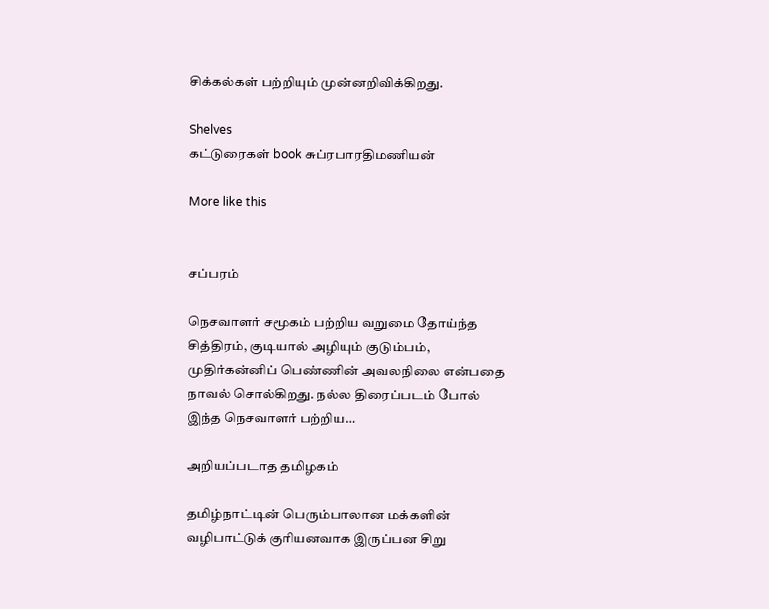சிக்கல்கள் பற்றியும் முன்னறிவிக்கிறது.

Shelves
கட்டுரைகள் book சுப்ரபாரதிமணியன்

More like this


சப்பரம்

நெசவாளர் சமூகம் பற்றிய வறுமை தோய்ந்த சித்திரம், குடியால் அழியும் குடும்பம், முதிர்கன்னிப் பெண்ணின் அவலநிலை என்பதை நாவல் சொல்கிறது. நல்ல திரைப்படம் போல் இந்த நெசவாளர் பற்றிய…

அறியப்படாத தமிழகம்

தமிழ்நாட்டின் பெரும்பாலான மக்களின் வழிபாட்டுக் குரியனவாக இருப்பன சிறு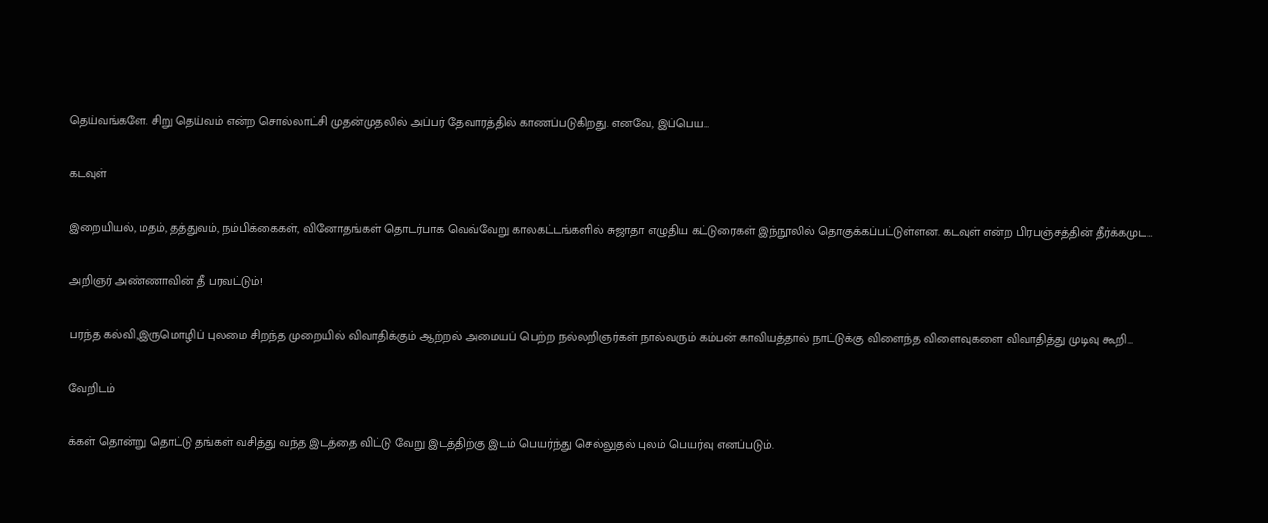தெய்வங்களே. சிறு தெய்வம் என்ற சொல்லாட்சி முதன்முதலில் அப்பர் தேவாரத்தில் காணப்படுகிறது. எனவே, இப்பெய…

கடவுள்

இறையியல், மதம், தத்துவம், நம்பிக்கைகள், வினோதங்கள் தொடர்பாக வெவ்வேறு காலகட்டங்களில் சுஜாதா எழுதிய கட்டுரைகள் இந்நூலில் தொகுக்கப்பட்டுள்ளன. கடவுள் என்ற பிரபஞ்சத்தின் தீர்க்கமுட…

அறிஞர் அண்ணாவின் தீ பரவட்டும்!

பரந்த கல்வி,இருமொழிப் புலமை சிறந்த முறையில் விவாதிக்கும் ஆற்றல் அமையப் பெற்ற நல்லறிஞர்கள் நால்வரும் கம்பன் காவியத்தால் நாட்டுக்கு விளைந்த விளைவுகளை விவாதித்து முடிவு கூறி…

வேறிடம்

க்கள் தொன்று தொட்டு தங்கள் வசித்து வந்த இடத்தை விட்டு வேறு இடத்திற்கு இடம் பெயர்ந்து செல்லுதல் புலம் பெயர்வு எனப்படும்.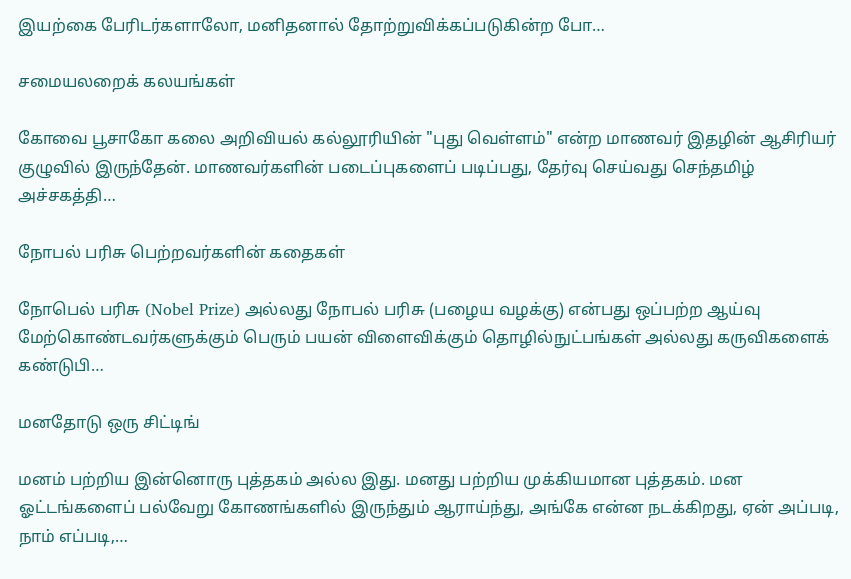இயற்கை பேரிடர்களாலோ, மனிதனால் தோற்றுவிக்கப்படுகின்ற போ…

சமையலறைக் கலயங்கள்

கோவை பூசாகோ கலை அறிவியல் கல்லூரியின் "புது வெள்ளம்" என்ற மாணவர் இதழின் ஆசிரியர் குழுவில் இருந்தேன். மாணவர்களின் படைப்புகளைப் படிப்பது, தேர்வு செய்வது செந்தமிழ் அச்சகத்தி…

நோபல் பரிசு பெற்றவர்களின் கதைகள்

நோபெல் பரிசு (Nobel Prize) அல்லது நோபல் பரிசு (பழைய வழக்கு) என்பது ஒப்பற்ற ஆய்வு மேற்கொண்டவர்களுக்கும் பெரும் பயன் விளைவிக்கும் தொழில்நுட்பங்கள் அல்லது கருவிகளைக் கண்டுபி…

மனதோடு ஒரு சிட்டிங்

மனம் பற்றிய இன்னொரு புத்தகம் அல்ல இது. மனது பற்றிய முக்கியமான புத்தகம். மன ஓட்டங்களைப் பல்வேறு கோணங்களில் இருந்தும் ஆராய்ந்து, அங்கே என்ன நடக்கிறது, ஏன் அப்படி, நாம் எப்படி,…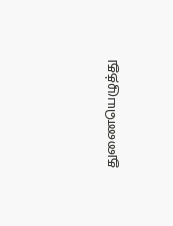துணையெழுத்து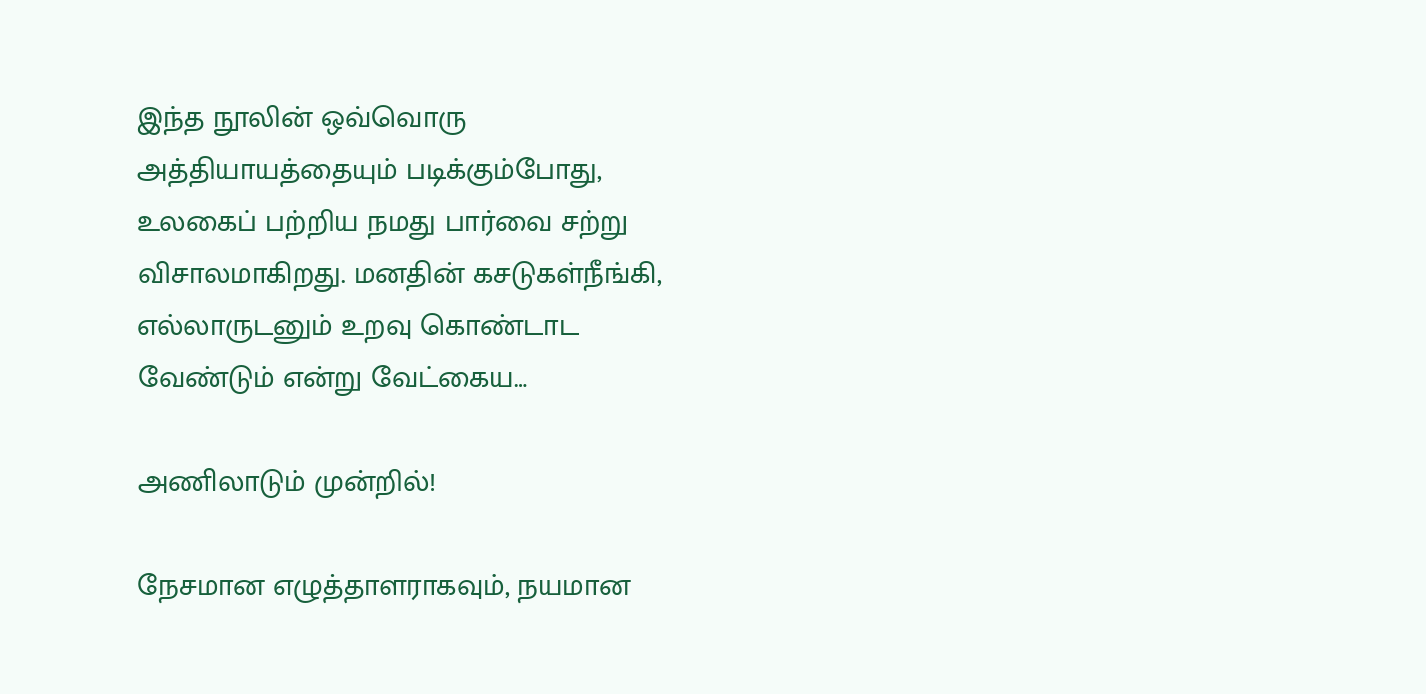இந்த நூலின் ஒவ்வொரு அத்தியாயத்தையும் படிக்கும்போது, உலகைப் பற்றிய நமது பார்வை சற்று விசாலமாகிறது. மனதின் கசடுகள்நீங்கி, எல்லாருடனும் உறவு கொண்டாட வேண்டும் என்று வேட்கைய…

அணிலாடும் முன்றில்!

நேசமான எழுத்தாளராகவும், நயமான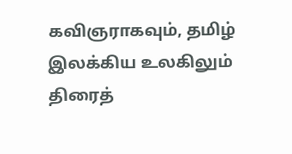கவிஞராகவும், தமிழ் இலக்கிய உலகிலும் திரைத்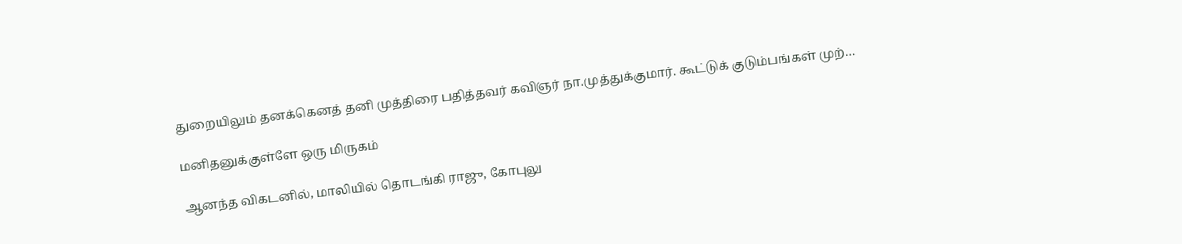துறையிலும் தனக்கெனத் தனி முத்திரை பதித்தவர் கவிஞர் நா.முத்துக்குமார். கூட்டுக் குடும்பங்கள் முற்…

மனிதனுக்குள்ளே ஒரு மிருகம்

ஆனந்த விகடனில், மாலியில் தொடங்கி ராஜு, கோபுலு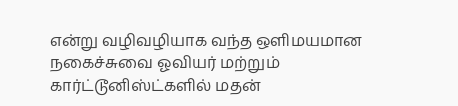என்று வழிவழியாக வந்த ஒளிமயமான நகைச்சுவை ஓவியர் மற்றும் கார்ட்டூனிஸ்ட்களில் மதன்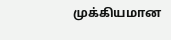முக்கியமான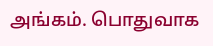அங்கம். பொதுவாக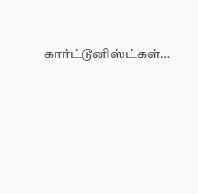கார்ட்டூனிஸ்ட்கள்…